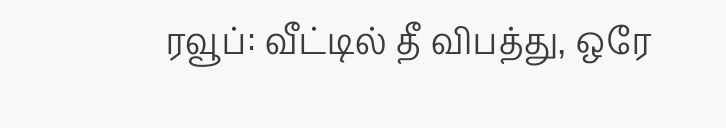ரவூப்: வீட்டில் தீ விபத்து, ஒரே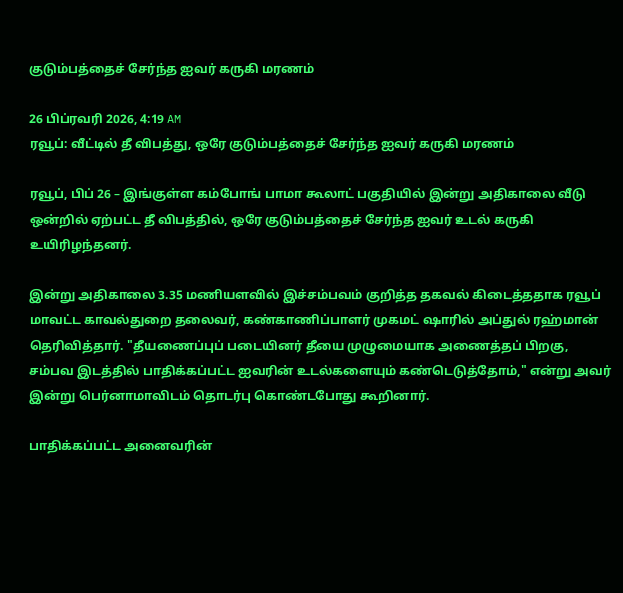குடும்பத்தைச் சேர்ந்த ஐவர் கருகி மரணம்

26 பிப்ரவரி 2026, 4:19 AM
ரவூப்: வீட்டில் தீ விபத்து, ஒரே குடும்பத்தைச் சேர்ந்த ஐவர் கருகி மரணம்

ரவூப், பிப் 26 – இங்குள்ள கம்போங் பாமா கூலாட் பகுதியில் இன்று அதிகாலை வீடு ஒன்றில் ஏற்பட்ட தீ விபத்தில், ஒரே குடும்பத்தைச் சேர்ந்த ஐவர் உடல் கருகி உயிரிழந்தனர்.

இன்று அதிகாலை 3.35 மணியளவில் இச்சம்பவம் குறித்த தகவல் கிடைத்ததாக ரவூப் மாவட்ட காவல்துறை தலைவர், கண்காணிப்பாளர் முகமட் ஷாரில் அப்துல் ரஹ்மான் தெரிவித்தார். "தீயணைப்புப் படையினர் தீயை முழுமையாக அணைத்தப் பிறகு, சம்பவ இடத்தில் பாதிக்கப்பட்ட ஐவரின் உடல்களையும் கண்டெடுத்தோம்," என்று அவர் இன்று பெர்னாமாவிடம் தொடர்பு கொண்டபோது கூறினார்.

பாதிக்கப்பட்ட அனைவரின்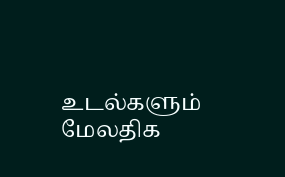உடல்களும் மேலதிக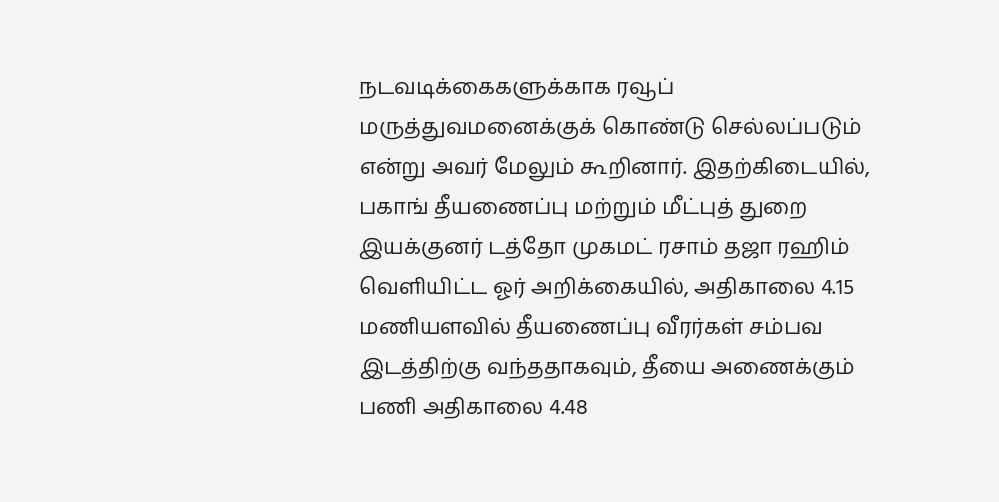நடவடிக்கைகளுக்காக ரவூப் மருத்துவமனைக்குக் கொண்டு செல்லப்படும் என்று அவர் மேலும் கூறினார். இதற்கிடையில், பகாங் தீயணைப்பு மற்றும் மீட்புத் துறை இயக்குனர் டத்தோ முகமட் ரசாம் தஜா ரஹிம் வெளியிட்ட ஓர் அறிக்கையில், அதிகாலை 4.15 மணியளவில் தீயணைப்பு வீரர்கள் சம்பவ இடத்திற்கு வந்ததாகவும், தீயை அணைக்கும் பணி அதிகாலை 4.48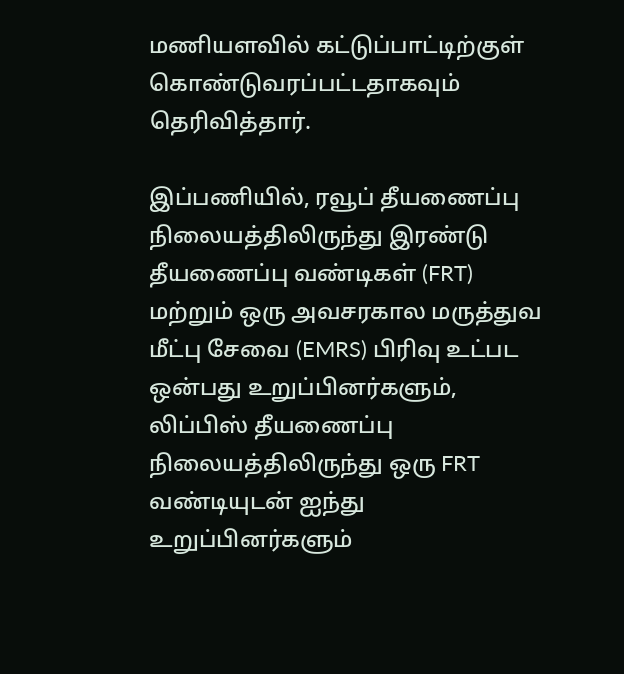மணியளவில் கட்டுப்பாட்டிற்குள் கொண்டுவரப்பட்டதாகவும் தெரிவித்தார்.

இப்பணியில், ரவூப் தீயணைப்பு நிலையத்திலிருந்து இரண்டு தீயணைப்பு வண்டிகள் (FRT) மற்றும் ஒரு அவசரகால மருத்துவ மீட்பு சேவை (EMRS) பிரிவு உட்பட ஒன்பது உறுப்பினர்களும், லிப்பிஸ் தீயணைப்பு நிலையத்திலிருந்து ஒரு FRT வண்டியுடன் ஐந்து உறுப்பினர்களும்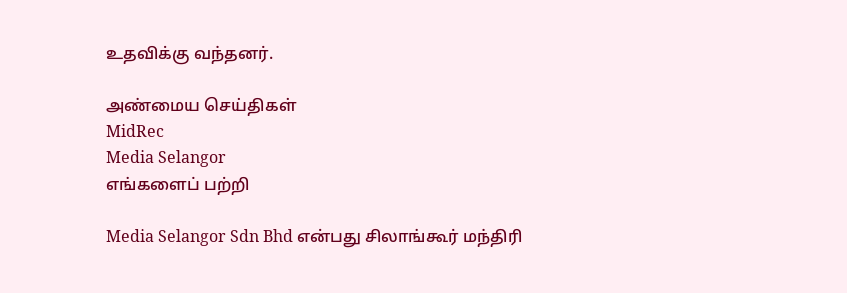உதவிக்கு வந்தனர்.

அண்மைய செய்திகள்
MidRec
Media Selangor
எங்களைப் பற்றி

Media Selangor Sdn Bhd என்பது சிலாங்கூர் மந்திரி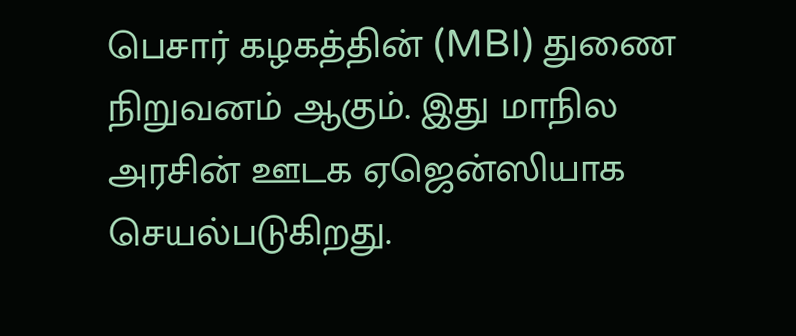பெசார் கழகத்தின் (MBI) துணை நிறுவனம் ஆகும். இது மாநில அரசின் ஊடக ஏஜென்ஸியாக செயல்படுகிறது.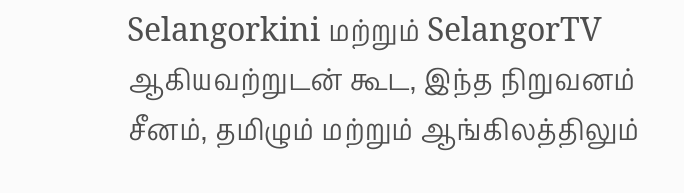Selangorkini மற்றும் SelangorTV ஆகியவற்றுடன் கூட, இந்த நிறுவனம் சீனம், தமிழும் மற்றும் ஆங்கிலத்திலும்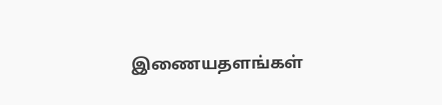இணையதளங்கள்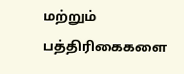மற்றும் பத்திரிகைகளை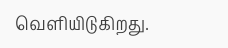வெளியிடுகிறது.